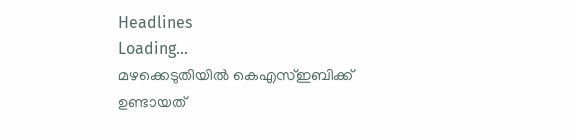Headlines
Loading...
മഴക്കെടുതിയില്‍ കെഎസ്ഇബിക്ക് ഉണ്ടായത്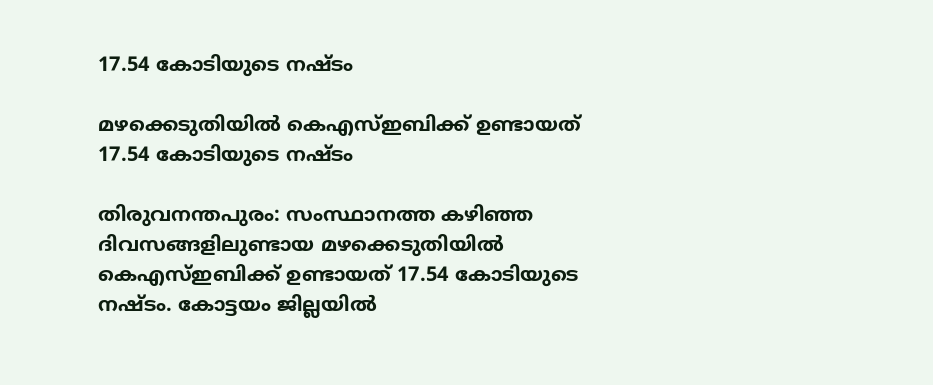17.54 കോടിയുടെ നഷ്ടം

മഴക്കെടുതിയില്‍ കെഎസ്ഇബിക്ക് ഉണ്ടായത് 17.54 കോടിയുടെ നഷ്ടം

തിരുവനന്തപുരം: സംസ്ഥാനത്ത കഴിഞ്ഞ ദിവസങ്ങളിലുണ്ടായ മഴക്കെടുതിയില്‍ കെഎസ്ഇബിക്ക് ഉണ്ടായത് 17.54 കോടിയുടെ നഷ്ടം. കോട്ടയം ജില്ലയില്‍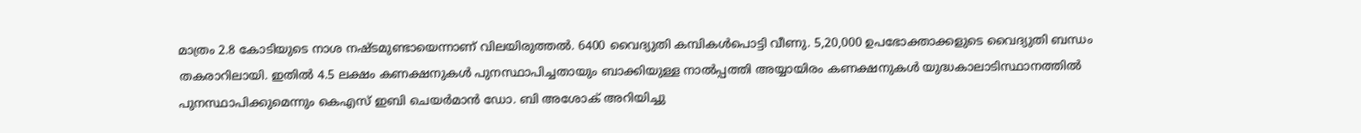മാത്രം 2.8 കോടിയുടെ നാശ നഷ്ടമുണ്ടായെന്നാണ് വിലയിരുത്തല്‍. 6400 വൈദ്യുതി കമ്പികള്‍പൊട്ടി വീണു. 5,20,000 ഉപഭോക്താക്കളുടെ വൈദ്യുതി ബന്ധം തകരാറിലായി. ഇതില്‍ 4.5 ലക്ഷം കണക്ഷനുകള്‍ പുനസ്ഥാപിച്ചതായും ബാക്കിയുള്ള നാല്‍പ്പത്തി അയ്യായിരം കണക്ഷനുകള്‍ യുദ്ധകാലാടിസ്ഥാനത്തില്‍ പുനസ്ഥാപിക്കുമെന്നും കെഎസ് ഇബി ചെയര്‍മാന്‍ ഡോ. ബി അശോക് അറിയിച്ചു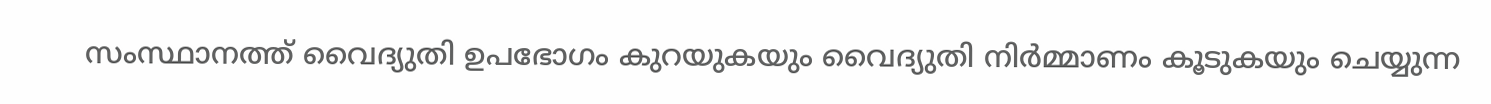സംസ്ഥാനത്ത് വൈദ്യുതി ഉപഭോഗം കുറയുകയും വൈദ്യുതി നിര്‍മ്മാണം കൂടുകയും ചെയ്യുന്ന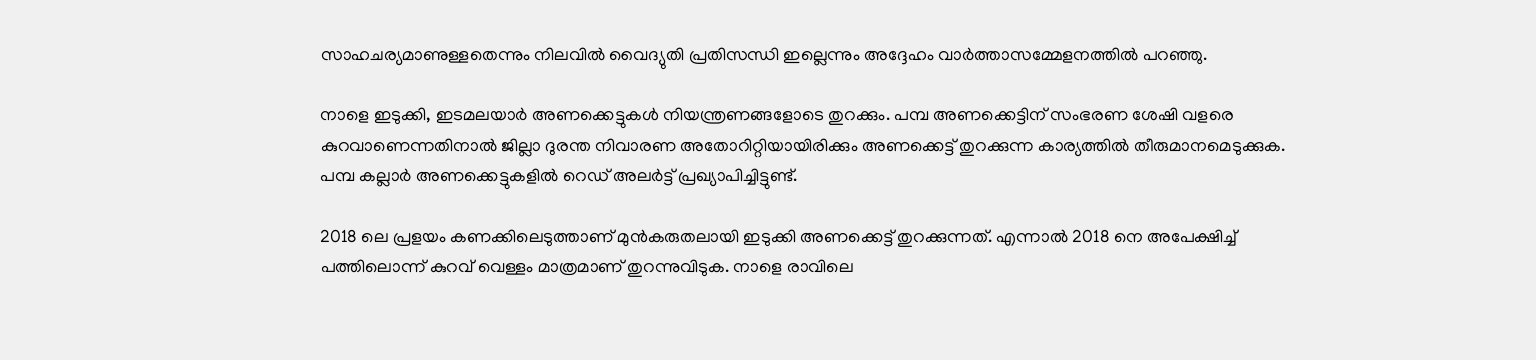സാഹചര്യമാണുള്ളതെന്നും നിലവില്‍ വൈദ്യുതി പ്രതിസന്ധി ഇല്ലെന്നും അദ്ദേഹം വാര്‍ത്താസമ്മേളനത്തില്‍ പറഞ്ഞു.

നാളെ ഇടുക്കി, ഇടമലയാര്‍ അണക്കെട്ടുകള്‍ നിയന്ത്രണങ്ങളോടെ തുറക്കും. പമ്പ അണക്കെട്ടിന് സംഭരണ ശേഷി വളരെ കുറവാണെന്നതിനാല്‍ ജില്ലാ ദുരന്ത നിവാരണ അതോറിറ്റിയായിരിക്കും അണക്കെട്ട് തുറക്കുന്ന കാര്യത്തില്‍ തീരുമാനമെടുക്കുക. പമ്പ കല്ലാര്‍ അണക്കെട്ടുകളില്‍ റെഡ് അലര്‍ട്ട് പ്രഖ്യാപിച്ചിട്ടുണ്ട്.

2018 ലെ പ്രളയം കണക്കിലെടുത്താണ് മുന്‍കരുതലായി ഇടുക്കി അണക്കെട്ട് തുറക്കുന്നത്. എന്നാല്‍ 2018 നെ അപേക്ഷിച്ച് പത്തിലൊന്ന് കുറവ് വെള്ളം മാത്രമാണ് തുറന്നുവിടുക. നാളെ രാവിലെ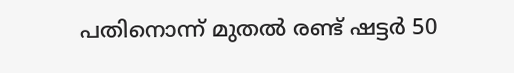പതിനൊന്ന് മുതല്‍ രണ്ട് ഷട്ടര്‍ 50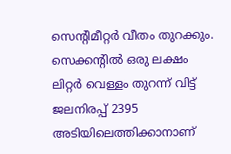സെന്റിമീറ്റര്‍ വീതം തുറക്കും. സെക്കന്റില്‍ ഒരു ലക്ഷം ലിറ്റര്‍ വെള്ളം തുറന്ന് വിട്ട് ജലനിരപ്പ് 2395 അടിയിലെത്തിക്കാനാണ്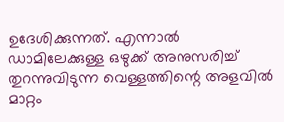ഉദേശിക്കുന്നത്. എന്നാല്‍ ഡാമിലേക്കുള്ള ഒഴുക്ക് അനുസരിച്ച് തുറന്നുവിടുന്ന വെള്ളത്തിന്റെ അളവില്‍ മാറ്റം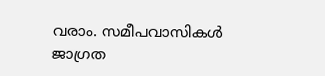വരാം. സമീപവാസികള്‍ ജാഗ്രത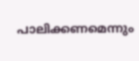പാലിക്കണമെന്നും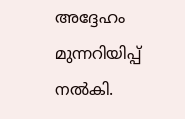അദ്ദേഹം മുന്നറിയിപ്പ് നല്‍കി.